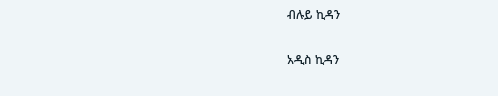ብሉይ ኪዳን

አዲስ ኪዳን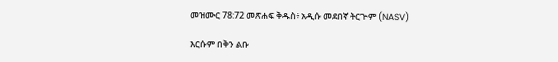መዝሙር 78:72 መጽሐፍ ቅዱስ፥ አዲሱ መደበኛ ትርጒም (NASV)

እርሱም በቅን ልቡ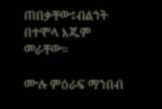ጠበቃቸው፤ብልኀት በተሞላ እጁም መራቸው።

ሙሉ ምዕራፍ ማንበብ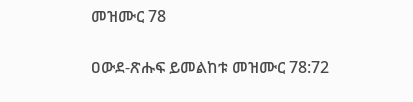መዝሙር 78

ዐውደ-ጽሑፍ ይመልከቱ መዝሙር 78:72